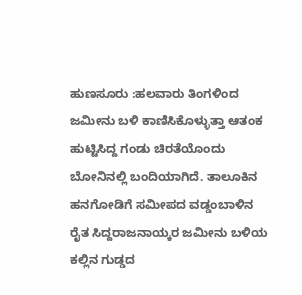ಹುಣಸೂರು :ಹಲವಾರು ತಿಂಗಳಿಂದ ಜಮೀನು ಬಳಿ ಕಾಣಿಸಿಕೊಳ್ಳುತ್ತಾ ಆತಂಕ ಹುಟ್ಟಿಸಿದ್ದ ಗಂಡು ಚಿರತೆಯೊಂದು ಬೋನಿನಲ್ಲಿ ಬಂದಿಯಾಗಿದೆ. ತಾಲೂಕಿನ ಹನಗೋಡಿಗೆ ಸಮೀಪದ ವಡ್ಡಂಬಾಳಿನ ರೈತ ಸಿದ್ದರಾಜನಾಯ್ಕರ ಜಮೀನು ಬಳಿಯ ಕಲ್ಲಿನ ಗುಡ್ಡದ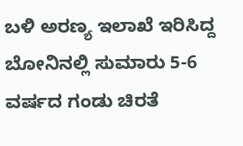ಬಳಿ ಅರಣ್ಯ ಇಲಾಖೆ ಇರಿಸಿದ್ದ ಬೋನಿನಲ್ಲಿ ಸುಮಾರು 5-6 ವರ್ಷದ ಗಂಡು ಚಿರತೆ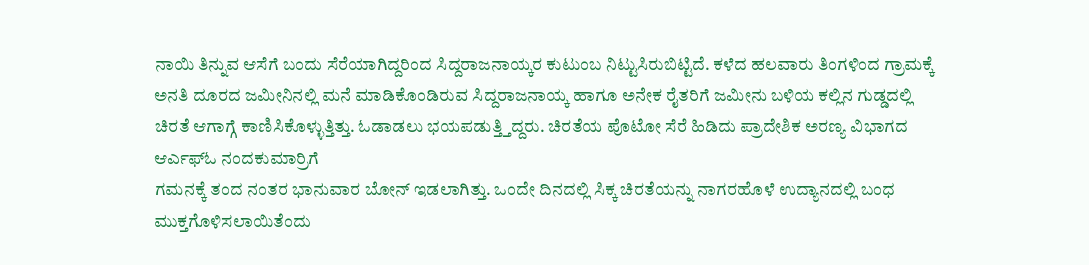ನಾಯಿ ತಿನ್ನುವ ಆಸೆಗೆ ಬಂದು ಸೆರೆಯಾಗಿದ್ದರಿಂದ ಸಿದ್ದರಾಜನಾಯ್ಕರ ಕುಟುಂಬ ನಿಟ್ಟುಸಿರುಬಿಟ್ಟಿದೆ. ಕಳೆದ ಹಲವಾರು ತಿಂಗಳಿಂದ ಗ್ರಾಮಕ್ಕೆ
ಅನತಿ ದೂರದ ಜಮೀನಿನಲ್ಲಿ ಮನೆ ಮಾಡಿಕೊಂಡಿರುವ ಸಿದ್ದರಾಜನಾಯ್ಕ ಹಾಗೂ ಅನೇಕ ರೈತರಿಗೆ ಜಮೀನು ಬಳಿಯ ಕಲ್ಲಿನ ಗುಡ್ಡದಲ್ಲಿ ಚಿರತೆ ಆಗಾಗ್ಗೆ ಕಾಣಿಸಿಕೊಳ್ಳುತ್ತಿತ್ತು. ಓಡಾಡಲು ಭಯಪಡುತ್ತ್ತಿದ್ದರು. ಚಿರತೆಯ ಪೊಟೋ ಸೆರೆ ಹಿಡಿದು ಪ್ರಾದೇಶಿಕ ಅರಣ್ಯ ವಿಭಾಗದ ಆರ್ಎಫ್ಓ ನಂದಕುಮಾರ್ರಿಗೆ
ಗಮನಕ್ಕೆ ತಂದ ನಂತರ ಭಾನುವಾರ ಬೋನ್ ಇಡಲಾಗಿತ್ತು. ಒಂದೇ ದಿನದಲ್ಲಿ ಸಿಕ್ಕ ಚಿರತೆಯನ್ನು ನಾಗರಹೊಳೆ ಉದ್ಯಾನದಲ್ಲಿ ಬಂಧ ಮುಕ್ತಗೊಳಿಸಲಾಯಿತೆಂದು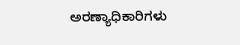ಅರಣ್ಯಾಧಿಕಾರಿಗಳು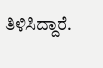ತಿಳಿಸಿದ್ದಾರೆ.